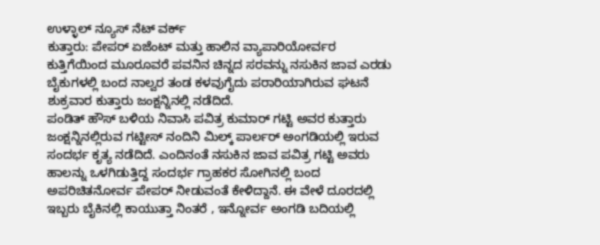ಉಳ್ಳಾಲ್ ನ್ಯೂಸ್ ನೆಟ್ ವರ್ಕ್
ಕುತ್ತಾರು: ಪೇಪರ್ ಏಜೆಂಟ್ ಮತ್ತು ಹಾಲಿನ ವ್ಯಾಪಾರಿಯೋರ್ವರ ಕುತ್ತಿಗೆಯಿಂದ ಮೂರೂವರೆ ಪವನಿನ ಚಿನ್ನದ ಸರವನ್ನು ನಸುಕಿನ ಜಾವ ಎರಡು ಬೈಕುಗಳಲ್ಲಿ ಬಂದ ನಾಲ್ವರ ತಂಡ ಕಳವುಗೈದು ಪರಾರಿಯಾಗಿರುವ ಘಟನೆ ಶುಕ್ರವಾರ ಕುತ್ತಾರು ಜಂಕ್ಷನ್ನಿನಲ್ಲಿ ನಡೆದಿದೆ.
ಪಂಡಿತ್ ಹೌಸ್ ಬಳಿಯ ನಿವಾಸಿ ಪವಿತ್ರ ಕುಮಾರ್ ಗಟ್ಟಿ ಅವರ ಕುತ್ತಾರು ಜಂಕ್ಷನ್ನಿನಲ್ಲಿರುವ ಗಟ್ಟೀಸ್ ನಂದಿನಿ ಮಿಲ್ಕ್ ಪಾರ್ಲರ್ ಅಂಗಡಿಯಲ್ಲಿ ಇರುವ ಸಂದರ್ಭ ಕೃತ್ಯ ನಡೆದಿದೆ. ಎಂದಿನಂತೆ ನಸುಕಿನ ಜಾವ ಪವಿತ್ರ ಗಟ್ಟಿ ಅವರು ಹಾಲನ್ನು ಒಳಗಿಡುತ್ತಿದ್ದ ಸಂದರ್ಭ ಗ್ರಾಹಕರ ಸೋಗಿನಲ್ಲಿ ಬಂದ ಅಪರಿಚಿತನೋರ್ವ ಪೇಪರ್ ನೀಡುವಂತೆ ಕೇಳಿದ್ದಾನೆ. ಈ ವೇಳೆ ದೂರದಲ್ಲಿ ಇಬ್ಬರು ಬೈಕಿನಲ್ಲಿ ಕಾಯುತ್ತಾ ನಿಂತರೆ , ಇನ್ನೋರ್ವ ಅಂಗಡಿ ಬದಿಯಲ್ಲಿ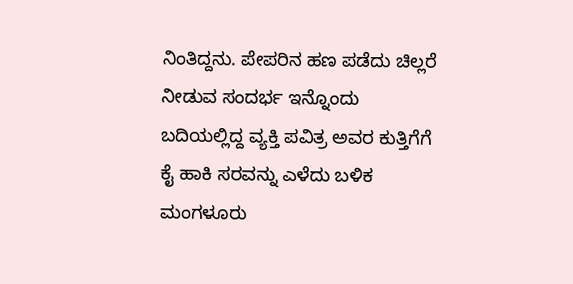ನಿಂತಿದ್ದನು. ಪೇಪರಿನ ಹಣ ಪಡೆದು ಚಿಲ್ಲರೆ ನೀಡುವ ಸಂದರ್ಭ ಇನ್ನೊಂದು ಬದಿಯಲ್ಲಿದ್ದ ವ್ಯಕ್ತಿ ಪವಿತ್ರ ಅವರ ಕುತ್ತಿಗೆಗೆ ಕೈ ಹಾಕಿ ಸರವನ್ನು ಎಳೆದು ಬಳಿಕ ಮಂಗಳೂರು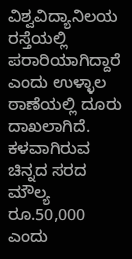ವಿಶ್ವವಿದ್ಯಾನಿಲಯ ರಸ್ತೆಯಲ್ಲಿ ಪರಾರಿಯಾಗಿದ್ದಾರೆ ಎಂದು ಉಳ್ಳಾಲ ಠಾಣೆಯಲ್ಲಿ ದೂರು ದಾಖಲಾಗಿದೆ. ಕಳವಾಗಿರುವ ಚಿನ್ನದ ಸರದ ಮೌಲ್ಯ ರೂ.50,000 ಎಂದು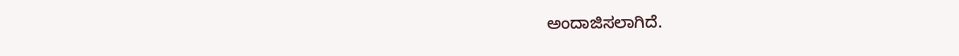ಅಂದಾಜಿಸಲಾಗಿದೆ.